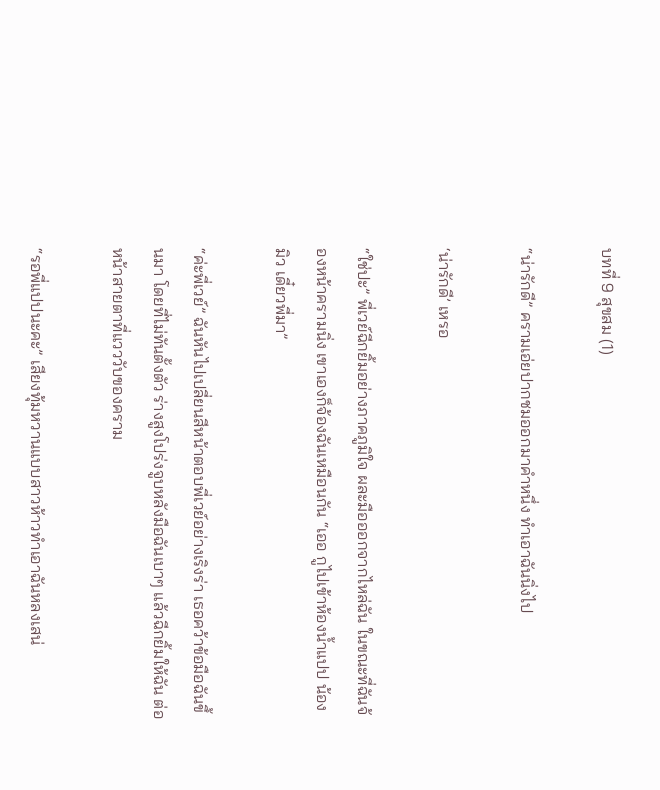บทที่ 9 สุขสม (1)

“น่ารักดี” ครามเอ่ยปากชมออกมาคำหนึ่ง ทำเอาฉันนิ่งไป

‘น่ารักดี’ เหรอ

“ใช่ปะ” พี่เวย์ฉีกยิ้มอย่างภาคภูมิใจ ผละมือออกจากไหล่ฉัน ในขณะที่ฉันจ้องหน้าครามนิ่ง เขาเองก็จ้องฉันเหมือนกัน “เออ กูไปเข้าห้องน้ำแปป น้องมิว เดี๋ยวพี่มา”

“ค่ะพี่เวย์” ฉันหันไปเปลี่ยนสีหน้าตอบพี่เวย์อย่างเริงร่า เธอคว้าข้อมือฉันขึ้นมา โดยที่ไม่ทันตั้งตัว ร่างสูงโปร่งจูบหลังมือฉันเบาๆ แล้วฉีกยิ้มให้ฉัน ต่อหน้าสายตาที่แวววับของคราม

“รอพี่แปปนะคะ” เสียงทุ้มหวานแบบสาวห้าวทำเอาฉันหลงเสน่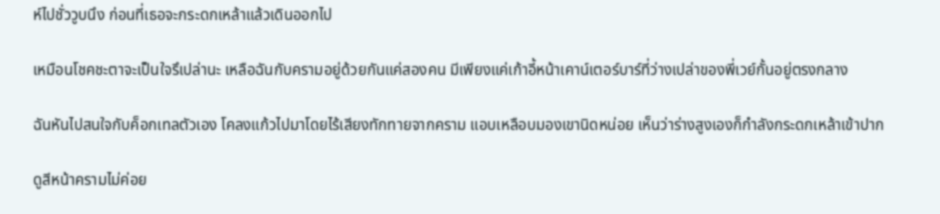ห์ไปชั่ววูบนึง ก่อนที่เธอจะกระดกเหล้าแล้วเดินออกไป

เหมือนโชคชะตาจะเป็นใจรึเปล่านะ เหลือฉันกับครามอยู่ด้วยกันแค่สองคน มีเพียงแค่เก้าอี้หน้าเคาน์เตอร์บาร์ที่ว่างเปล่าของพี่เวย์กั้นอยู่ตรงกลาง

ฉันหันไปสนใจกับค็อกเทลตัวเอง โคลงแก้วไปมาโดยไร้เสียงทักทายจากคราม แอบเหลือบมองเขานิดหน่อย เห็นว่าร่างสูงเองก็กำลังกระดกเหล้าเข้าปาก

ดูสีหน้าครามไม่ค่อย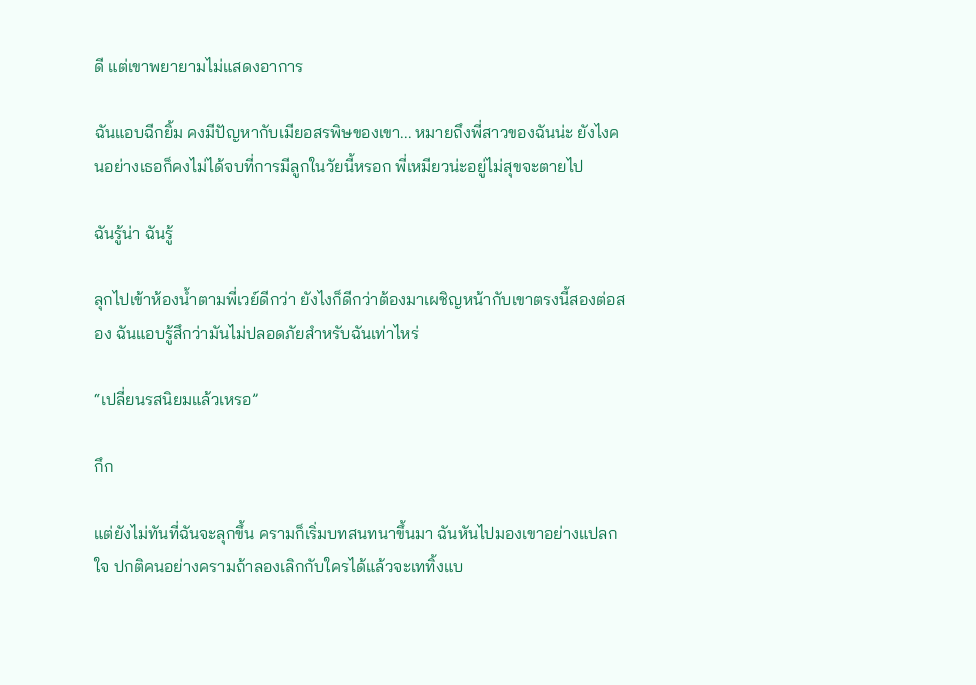ดี แต่เขาพยายามไม่แสดงอาการ

ฉันแอบฉีกยิ้ม คงมีปัญหากับเมียอสรพิษของเขา... หมายถึงพี่สาวของฉันน่ะ ยังไงคนอย่างเธอก็คงไม่ได้จบที่การมีลูกในวัยนี้หรอก พี่เหมียวน่ะอยู่ไม่สุขจะตายไป

ฉันรู้น่า ฉันรู้

ลุกไปเข้าห้องน้ำตามพี่เวย์ดีกว่า ยังไงก็ดีกว่าต้องมาเผชิญหน้ากับเขาตรงนี้สองต่อสอง ฉันแอบรู้สึกว่ามันไม่ปลอดภัยสำหรับฉันเท่าไหร่

“เปลี่ยนรสนิยมแล้วเหรอ”

กึก

แต่ยังไม่ทันที่ฉันจะลุกขึ้น ครามก็เริ่มบทสนทนาขึ้นมา ฉันหันไปมองเขาอย่างแปลกใจ ปกติคนอย่างครามถ้าลองเลิกกับใครได้แล้วจะเททิ้งแบ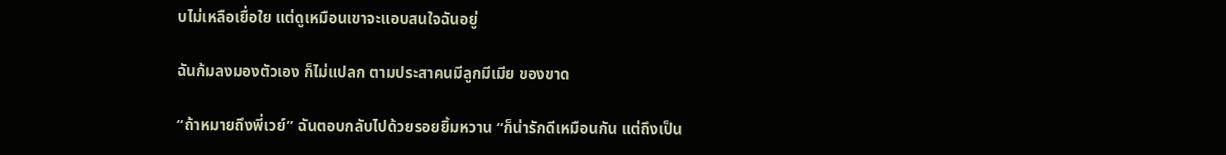บไม่เหลือเยื่อใย แต่ดูเหมือนเขาจะแอบสนใจฉันอยู่

ฉันก้มลงมองตัวเอง ก็ไม่แปลก ตามประสาคนมีลูกมีเมีย ของขาด

“ถ้าหมายถึงพี่เวย์” ฉันตอบกลับไปด้วยรอยยิ้มหวาน “ก็น่ารักดีเหมือนกัน แต่ถึงเป็น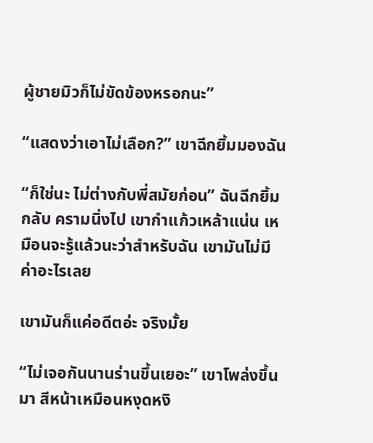ผู้ชายมิวก็ไม่ขัดข้องหรอกนะ”

“แสดงว่าเอาไม่เลือก?” เขาฉีกยิ้มมองฉัน

“ก็ใช่นะ ไม่ต่างกับพี่สมัยก่อน” ฉันฉีกยิ้มกลับ ครามนิ่งไป เขากำแก้วเหล้าแน่น เหมือนจะรู้แล้วนะว่าสำหรับฉัน เขามันไม่มีค่าอะไรเลย

เขามันก็แค่อดีตอ่ะ จริงมั้ย

“ไม่เจอกันนานร่านขึ้นเยอะ” เขาโพล่งขึ้นมา สีหน้าเหมือนหงุดหงิ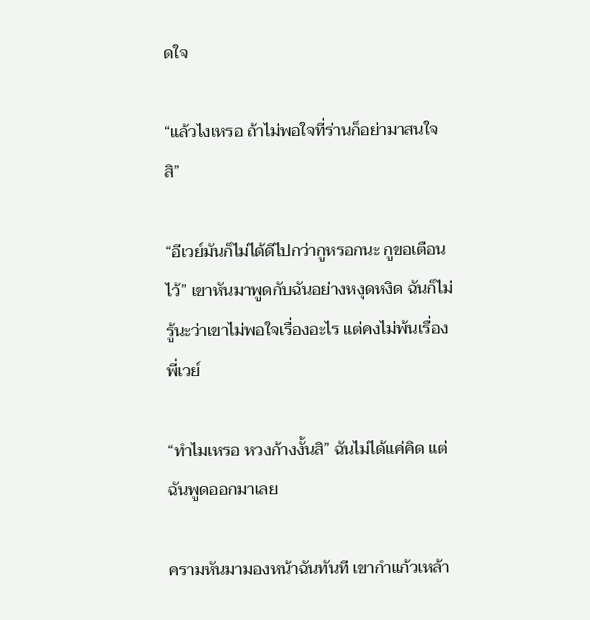ดใจ

“แล้วไงเหรอ ถ้าไม่พอใจที่ร่านก็อย่ามาสนใจสิ”

“อีเวย์มันก็ไม่ได้ดีไปกว่ากูหรอกนะ กูขอเตือนไว้” เขาหันมาพูดกับฉันอย่างหงุดหงิด ฉันก็ไม่รู้นะว่าเขาไม่พอใจเรื่องอะไร แต่คงไม่พ้นเรื่องพี่เวย์

“ทำไมเหรอ หวงก้างงั้นสิ” ฉันไม่ได้แค่คิด แต่ฉันพูดออกมาเลย

ครามหันมามองหน้าฉันทันที เขากำแก้วเหล้า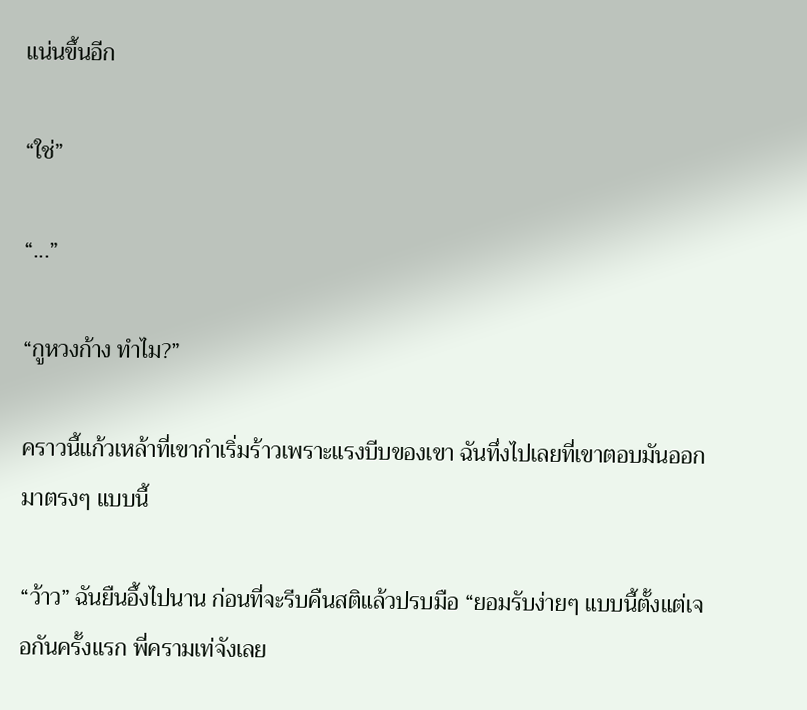แน่นขึ้นอีก

“ใช่”

“...”

“กูหวงก้าง ทำไม?”

คราวนี้แก้วเหล้าที่เขากำเริ่มร้าวเพราะแรงบีบของเขา ฉันทึ่งไปเลยที่เขาตอบมันออกมาตรงๆ แบบนี้

“ว้าว” ฉันยืนอึ้งไปนาน ก่อนที่จะรีบคืนสติแล้วปรบมือ “ยอมรับง่ายๆ แบบนี้ตั้งแต่เจอกันครั้งแรก พี่ครามเท่จังเลย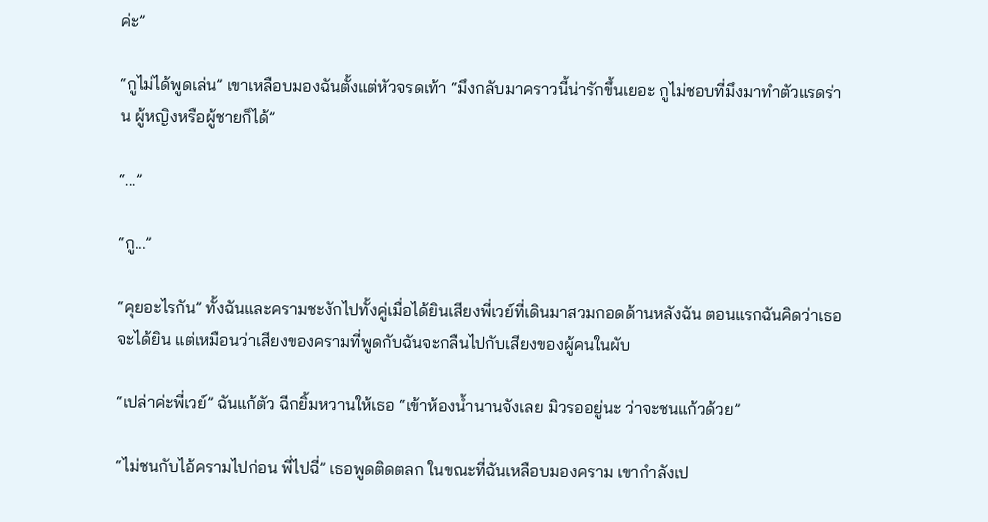ค่ะ”

“กูไม่ได้พูดเล่น” เขาเหลือบมองฉันตั้งแต่หัวจรดเท้า “มึงกลับมาคราวนี้น่ารักขึ้นเยอะ กูไม่ชอบที่มึงมาทำตัวแรดร่าน ผู้หญิงหรือผู้ชายก็ได้”

“...”

“กู...”

“คุยอะไรกัน” ทั้งฉันและครามชะงักไปทั้งคู่เมื่อได้ยินเสียงพี่เวย์ที่เดินมาสวมกอดด้านหลังฉัน ตอนแรกฉันคิดว่าเธอจะได้ยิน แต่เหมือนว่าเสียงของครามที่พูดกับฉันจะกลืนไปกับเสียงของผู้คนในผับ

“เปล่าค่ะพี่เวย์” ฉันแก้ตัว ฉีกยิ้มหวานให้เธอ “เข้าห้องน้ำนานจังเลย มิวรออยู่นะ ว่าจะชนแก้วด้วย”

“ไม่ชนกับไอ้ครามไปก่อน พี่ไปฉี่” เธอพูดติดตลก ในขณะที่ฉันเหลือบมองคราม เขากำลังเป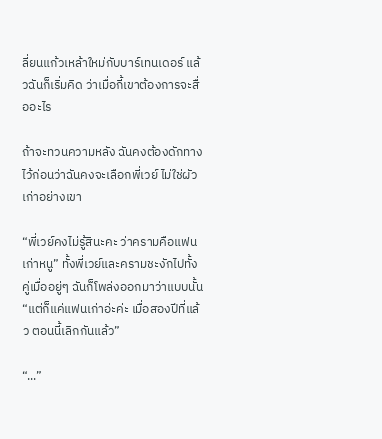ลี่ยนแก้วเหล้าใหม่กับบาร์เทนเดอร์ แล้วฉันก็เริ่มคิด ว่าเมื่อกี้เขาต้องการจะสื่ออะไร

ถ้าจะทวนความหลัง ฉันคงต้องดักทางไว้ก่อนว่าฉันคงจะเลือกพี่เวย์ ไม่ใช่ผัวเก่าอย่างเขา

“พี่เวย์คงไม่รู้สินะคะ ว่าครามคือแฟนเก่าหนู” ทั้งพี่เวย์และครามชะงักไปทั้งคู่เมื่ออยู่ๆ ฉันก็โพล่งออกมาว่าแบบนั้น “แต่ก็แค่แฟนเก่าอ่ะค่ะ เมื่อสองปีที่แล้ว ตอนนี้เลิกกันแล้ว”

“...”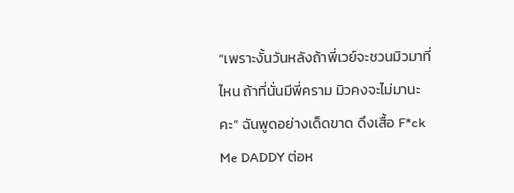“เพราะงั้นวันหลังถ้าพี่เวย์จะชวนมิวมาที่ไหน ถ้าที่นั่นมีพี่คราม มิวคงจะไม่มานะคะ” ฉันพูดอย่างเด็ดขาด ดึงเสื้อ F*ck Me DADDY ต่อห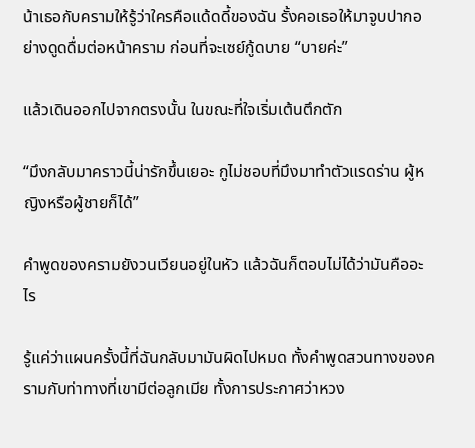น้าเธอกับครามให้รู้ว่าใครคือแด้ดดี้ของฉัน รั้งคอเธอให้มาจูบปากอย่างดูดดื่มต่อหน้าคราม ก่อนที่จะเซย์กู้ดบาย “บายค่ะ”

แล้วเดินออกไปจากตรงนั้น ในขณะที่ใจเริ่มเต้นตึกตัก

“มึงกลับมาคราวนี้น่ารักขึ้นเยอะ กูไม่ชอบที่มึงมาทำตัวแรดร่าน ผู้หญิงหรือผู้ชายก็ได้”

คำพูดของครามยังวนเวียนอยู่ในหัว แล้วฉันก็ตอบไม่ได้ว่ามันคืออะไร

รู้แค่ว่าแผนครั้งนี้ที่ฉันกลับมามันผิดไปหมด ทั้งคำพูดสวนทางของครามกับท่าทางที่เขามีต่อลูกเมีย ทั้งการประกาศว่าหวง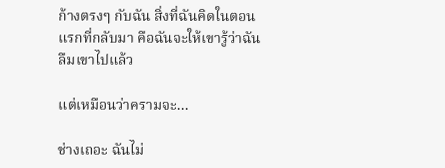ก้างตรงๆ กับฉัน สิ่งที่ฉันคิดในตอนแรกที่กลับมา คือฉันจะให้เขารู้ว่าฉันลืมเขาไปแล้ว

แต่เหมือนว่าครามจะ...

ช่างเถอะ ฉันไม่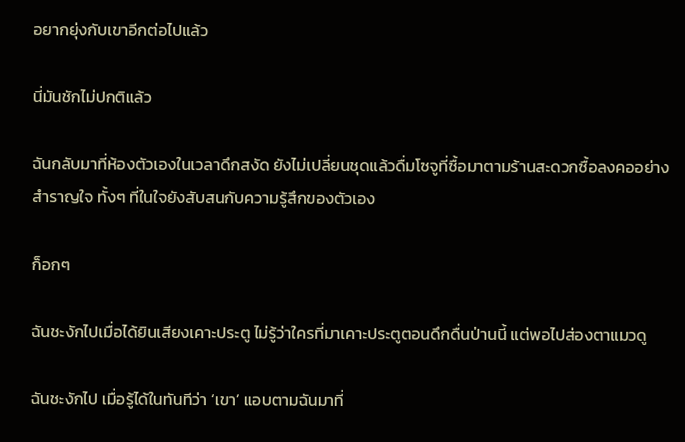อยากยุ่งกับเขาอีกต่อไปแล้ว

นี่มันชักไม่ปกติแล้ว

ฉันกลับมาที่ห้องตัวเองในเวลาดึกสงัด ยังไม่เปลี่ยนชุดแล้วดื่มโซจูที่ซื้อมาตามร้านสะดวกซื้อลงคออย่างสำราญใจ ทั้งๆ ที่ในใจยังสับสนกับความรู้สึกของตัวเอง

ก็อกๆ

ฉันชะงักไปเมื่อได้ยินเสียงเคาะประตู ไม่รู้ว่าใครที่มาเคาะประตูตอนดึกดื่นป่านนี้ แต่พอไปส่องตาแมวดู

ฉันชะงักไป เมื่อรู้ได้ในทันทีว่า ‘เขา’ แอบตามฉันมาที่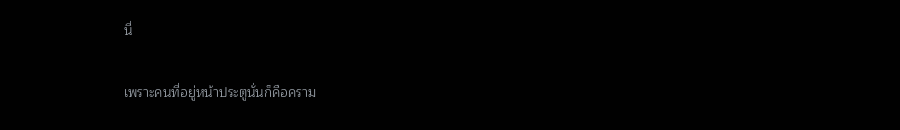นี่

เพราะคนที่อยู่หน้าประตูนั่นก็คือคราม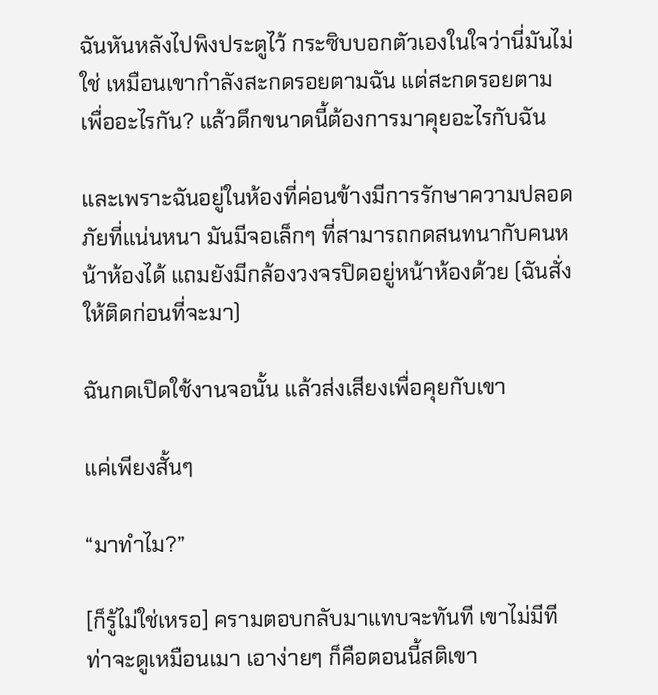ฉันหันหลังไปพิงประตูไว้ กระซิบบอกตัวเองในใจว่านี่มันไม่ใช่ เหมือนเขากำลังสะกดรอยตามฉัน แต่สะกดรอยตามเพื่ออะไรกัน? แล้วดึกขนาดนี้ต้องการมาคุยอะไรกับฉัน

และเพราะฉันอยู่ในห้องที่ค่อนข้างมีการรักษาความปลอดภัยที่แน่นหนา มันมีจอเล็กๆ ที่สามารถกดสนทนากับคนหน้าห้องได้ แถมยังมีกล้องวงจรปิดอยู่หน้าห้องด้วย (ฉันสั่งให้ติดก่อนที่จะมา)

ฉันกดเปิดใช้งานจอนั้น แล้วส่งเสียงเพื่อคุยกับเขา

แค่เพียงสั้นๆ

“มาทำไม?”

[ก็รู้ไม่ใช่เหรอ] ครามตอบกลับมาแทบจะทันที เขาไม่มีทีท่าจะดูเหมือนเมา เอาง่ายๆ ก็คือตอนนี้สติเขา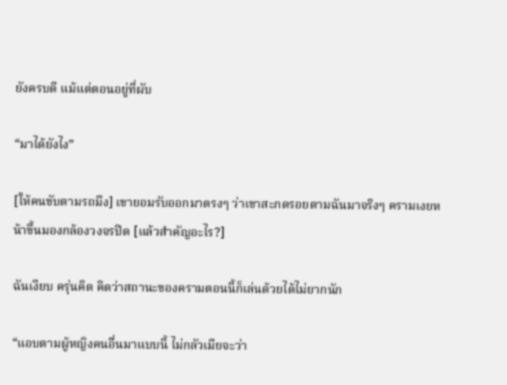ยังครบดี แม้แต่ตอนอยู่ที่ผับ

“มาได้ยังไง”

[ให้คนขับตามรถมึง] เขายอมรับออกมาตรงๆ ว่าเขาสะกดรอยตามฉันมาจริงๆ ครามเงยหน้าขึ้นมองกล้องวงจรปิด [แล้วสำคัญอะไร?]

ฉันเงียบ ครุ่นคิด คิดว่าสถานะของครามตอนนี้ก็เล่นด้วยได้ไม่ยากนัก

“แอบตามผู้หญิงคนอื่นมาแบบนี้ ไม่กลัวเมียจะว่า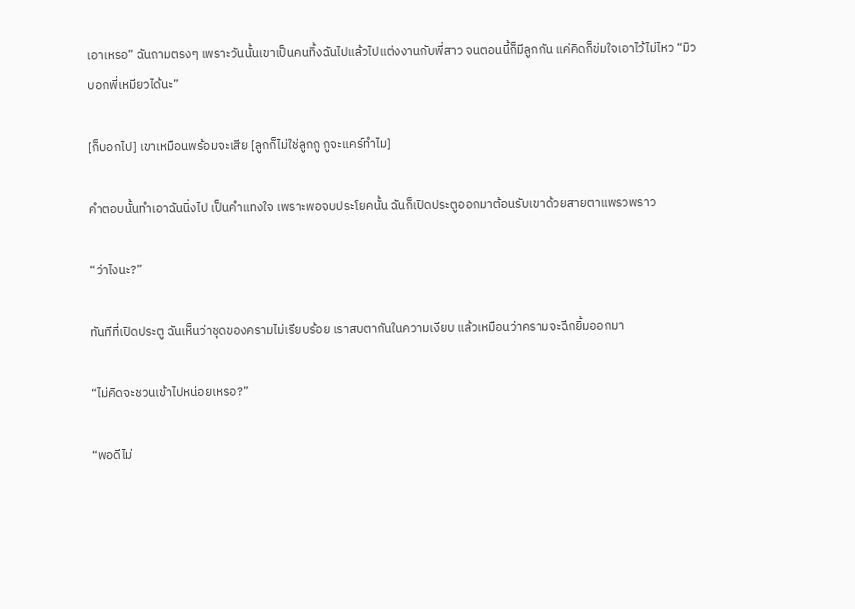เอาเหรอ” ฉันถามตรงๆ เพราะวันนั้นเขาเป็นคนทิ้งฉันไปแล้วไปแต่งงานกับพี่สาว จนตอนนี้ก็มีลูกกัน แค่คิดก็ข่มใจเอาไว้ไม่ไหว “มิวบอกพี่เหมียวได้นะ”

[ก็บอกไป] เขาเหมือนพร้อมจะเสีย [ลูกก็ไม่ใช่ลูกกู กูจะแคร์ทำไม]

คำตอบนั้นทำเอาฉันนิ่งไป เป็นคำแทงใจ เพราะพอจบประโยคนั้น ฉันก็เปิดประตูออกมาต้อนรับเขาด้วยสายตาแพรวพราว

“ว่าไงนะ?”

ทันทีที่เปิดประตู ฉันเห็นว่าชุดของครามไม่เรียบร้อย เราสบตากันในความเงียบ แล้วเหมือนว่าครามจะฉีกยิ้มออกมา

“ไม่คิดจะชวนเข้าไปหน่อยเหรอ?”

“พอดีไม่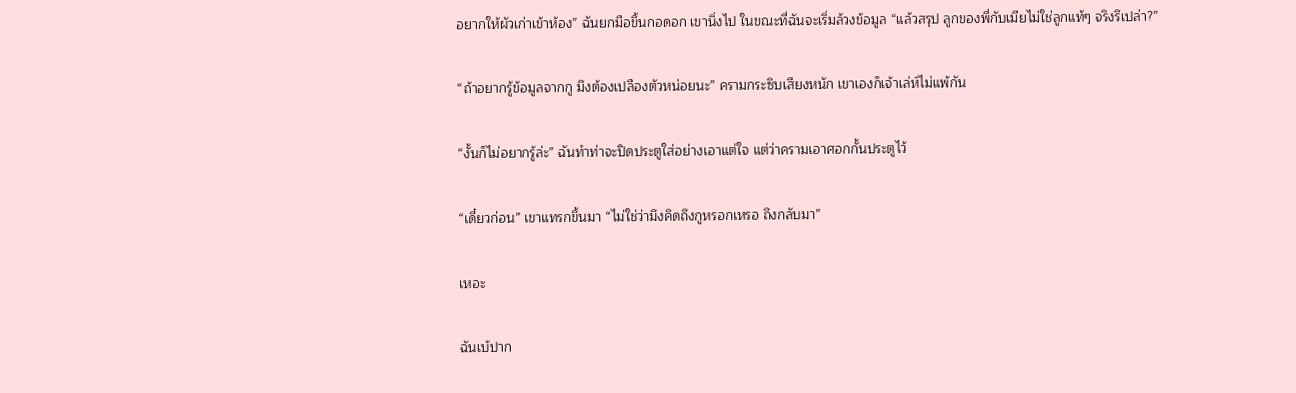อยากให้ผัวเก่าเข้าห้อง” ฉันยกมือขึ้นกอดอก เขานิ่งไป ในขณะที่ฉันจะเริ่มล้วงข้อมูล “แล้วสรุป ลูกของพี่กับเมียไม่ใช่ลูกแท้ๆ จริงรึเปล่า?”

“ถ้าอยากรู้ข้อมูลจากกู มึงต้องเปลืองตัวหน่อยนะ” ครามกระซิบเสียงหนัก เขาเองก็เจ้าเล่ห์ไม่แพ้กัน

“งั้นก็ไม่อยากรู้ล่ะ” ฉันทำท่าจะปิดประตูใส่อย่างเอาแต่ใจ แต่ว่าครามเอาศอกกั้นประตูไว้

“เดี๋ยวก่อน” เขาแทรกขึ้นมา “ไม่ใช่ว่ามึงคิดถึงกูหรอกเหรอ ถึงกลับมา”

เหอะ

ฉันเบ้ปาก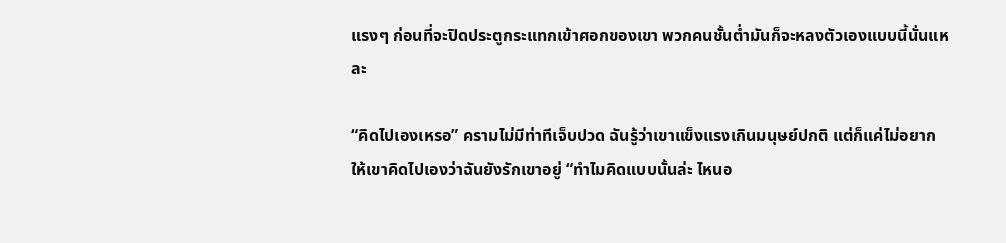แรงๆ ก่อนที่จะปิดประตูกระแทกเข้าศอกของเขา พวกคนชั้นต่ำมันก็จะหลงตัวเองแบบนี้นั่นแหละ

“คิดไปเองเหรอ” ครามไม่มีท่าทีเจ็บปวด ฉันรู้ว่าเขาแข็งแรงเกินมนุษย์ปกติ แต่ก็แค่ไม่อยากให้เขาคิดไปเองว่าฉันยังรักเขาอยู่ “ทำไมคิดแบบนั้นล่ะ ไหนอ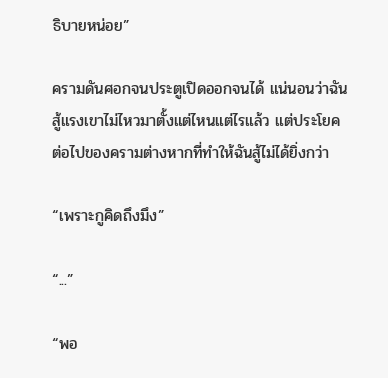ธิบายหน่อย”

ครามดันศอกจนประตูเปิดออกจนได้ แน่นอนว่าฉันสู้แรงเขาไม่ไหวมาตั้งแต่ไหนแต่ไรแล้ว แต่ประโยคต่อไปของครามต่างหากที่ทำให้ฉันสู้ไม่ได้ยิ่งกว่า

“เพราะกูคิดถึงมึง”

“...”

“พอ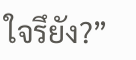ใจรึยัง?”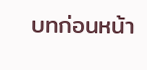บทก่อนหน้า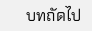บทถัดไป